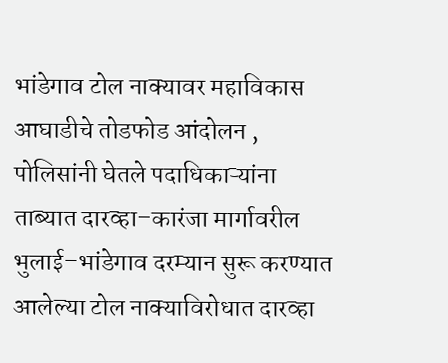भांडेगाव टोल नाक्यावर महाविकास आघाडीचे तोडफोड आंदोलन , पोलिसांनी घेतले पदाधिकाऱ्यांना ताब्यात दारव्हा–कारंजा मार्गावरील भुलाई–भांडेगाव दरम्यान सुरू करण्यात आलेल्या टोल नाक्याविरोधात दारव्हा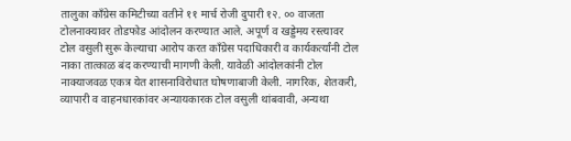तालुका काँग्रेस कमिटीच्या वतीने ११ मार्च रोजी दुपारी १२. ०० वाजता टोलनाक्यावर तोडफोड आंदोलन करण्यात आले. अपूर्ण व खड्डेमय रस्त्यावर टोल वसुली सुरू केल्याचा आरोप करत काँग्रेस पदाधिकारी व कार्यकर्त्यांनी टोल नाका तात्काळ बंद करण्याची मागणी केली. यावेळी आंदोलकांनी टोल नाक्याजवळ एकत्र येत शासनाविरोधात घोषणाबाजी केली. नागरिक, शेतकरी, व्यापारी व वाहनधारकांवर अन्यायकारक टोल वसुली थांबवावी, अन्यथा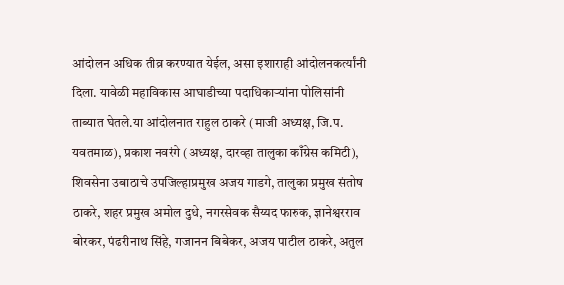आंदोलन अधिक तीव्र करण्यात येईल, असा इशाराही आंदोलनकर्त्यांनी दिला. यावेळी महाविकास आघाडीच्या पदाधिकाऱ्यांना पोलिसांनी ताब्यात घेतले.या आंदोलनात राहुल ठाकरे (माजी अध्यक्ष, जि.प. यवतमाळ), प्रकाश नवरंगे (अध्यक्ष, दारव्हा तालुका काँग्रेस कमिटी), शिवसेना उबाठाचे उपजिल्हाप्रमुख अजय गाडगे, तालुका प्रमुख संतोष ठाकरे, शहर प्रमुख अमोल दुधे, नगरसेवक सैय्यद फारुक, ज्ञानेश्वरराव बोरकर, पंढरीनाथ सिंहे, गजानन बिबेकर, अजय पाटील ठाकरे, अतुल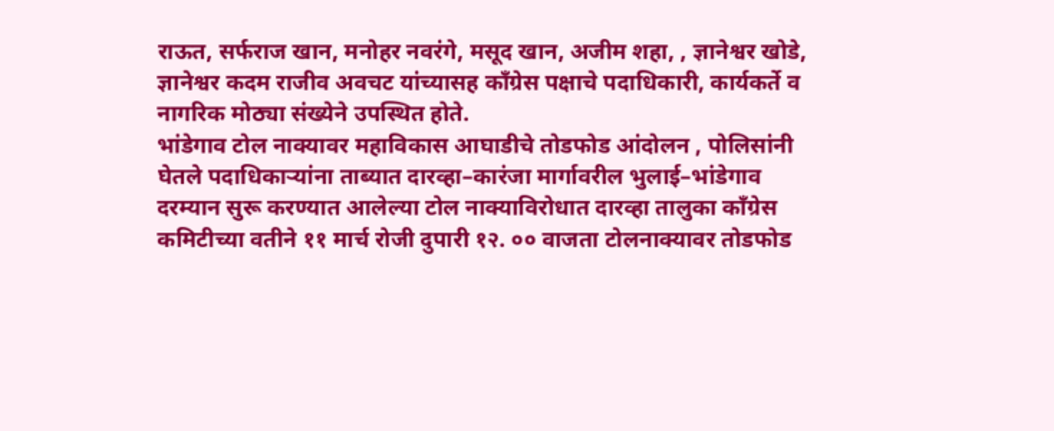राऊत, सर्फराज खान, मनोहर नवरंगे, मसूद खान, अजीम शहा, , ज्ञानेश्वर खोडे, ज्ञानेश्वर कदम राजीव अवचट यांच्यासह काँग्रेस पक्षाचे पदाधिकारी, कार्यकर्ते व नागरिक मोठ्या संख्येने उपस्थित होते.
भांडेगाव टोल नाक्यावर महाविकास आघाडीचे तोडफोड आंदोलन , पोलिसांनी घेतले पदाधिकाऱ्यांना ताब्यात दारव्हा–कारंजा मार्गावरील भुलाई–भांडेगाव दरम्यान सुरू करण्यात आलेल्या टोल नाक्याविरोधात दारव्हा तालुका काँग्रेस कमिटीच्या वतीने ११ मार्च रोजी दुपारी १२. ०० वाजता टोलनाक्यावर तोडफोड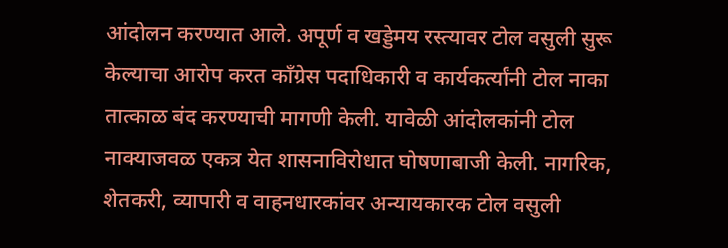आंदोलन करण्यात आले. अपूर्ण व खड्डेमय रस्त्यावर टोल वसुली सुरू केल्याचा आरोप करत काँग्रेस पदाधिकारी व कार्यकर्त्यांनी टोल नाका तात्काळ बंद करण्याची मागणी केली. यावेळी आंदोलकांनी टोल नाक्याजवळ एकत्र येत शासनाविरोधात घोषणाबाजी केली. नागरिक, शेतकरी, व्यापारी व वाहनधारकांवर अन्यायकारक टोल वसुली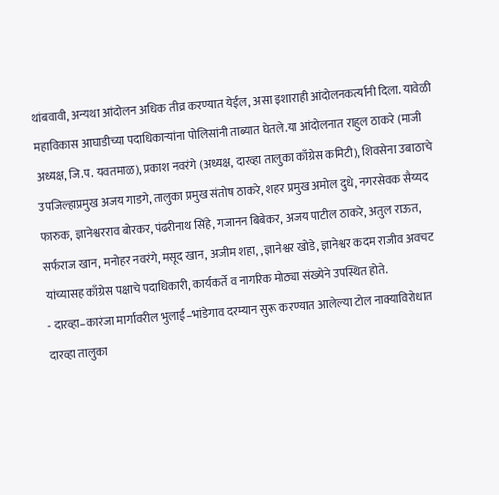थांबवावी, अन्यथा आंदोलन अधिक तीव्र करण्यात येईल, असा इशाराही आंदोलनकर्त्यांनी दिला. यावेळी महाविकास आघाडीच्या पदाधिकाऱ्यांना पोलिसांनी ताब्यात घेतले.या आंदोलनात राहुल ठाकरे (माजी अध्यक्ष, जि.प. यवतमाळ), प्रकाश नवरंगे (अध्यक्ष, दारव्हा तालुका काँग्रेस कमिटी), शिवसेना उबाठाचे उपजिल्हाप्रमुख अजय गाडगे, तालुका प्रमुख संतोष ठाकरे, शहर प्रमुख अमोल दुधे, नगरसेवक सैय्यद फारुक, ज्ञानेश्वरराव बोरकर, पंढरीनाथ सिंहे, गजानन बिबेकर, अजय पाटील ठाकरे, अतुल राऊत, सर्फराज खान, मनोहर नवरंगे, मसूद खान, अजीम शहा, , ज्ञानेश्वर खोडे, ज्ञानेश्वर कदम राजीव अवचट यांच्यासह काँग्रेस पक्षाचे पदाधिकारी, कार्यकर्ते व नागरिक मोठ्या संख्येने उपस्थित होते.
- दारव्हा–कारंजा मार्गावरील भुलाई–भांडेगाव दरम्यान सुरू करण्यात आलेल्या टोल नाक्याविरोधात दारव्हा तालुका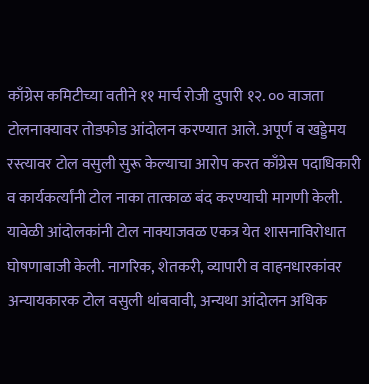काँग्रेस कमिटीच्या वतीने ११ मार्च रोजी दुपारी १२. ०० वाजता टोलनाक्यावर तोडफोड आंदोलन करण्यात आले. अपूर्ण व खड्डेमय रस्त्यावर टोल वसुली सुरू केल्याचा आरोप करत काँग्रेस पदाधिकारी व कार्यकर्त्यांनी टोल नाका तात्काळ बंद करण्याची मागणी केली. यावेळी आंदोलकांनी टोल नाक्याजवळ एकत्र येत शासनाविरोधात घोषणाबाजी केली. नागरिक, शेतकरी, व्यापारी व वाहनधारकांवर अन्यायकारक टोल वसुली थांबवावी, अन्यथा आंदोलन अधिक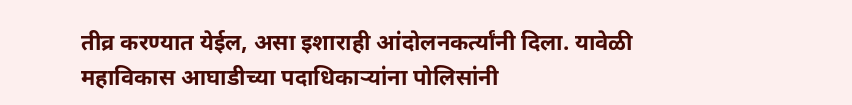तीव्र करण्यात येईल, असा इशाराही आंदोलनकर्त्यांनी दिला. यावेळी महाविकास आघाडीच्या पदाधिकाऱ्यांना पोलिसांनी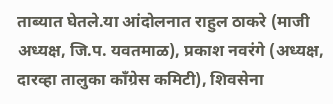ताब्यात घेतले.या आंदोलनात राहुल ठाकरे (माजी अध्यक्ष, जि.प. यवतमाळ), प्रकाश नवरंगे (अध्यक्ष, दारव्हा तालुका काँग्रेस कमिटी), शिवसेना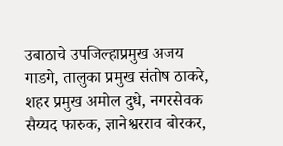उबाठाचे उपजिल्हाप्रमुख अजय गाडगे, तालुका प्रमुख संतोष ठाकरे, शहर प्रमुख अमोल दुधे, नगरसेवक सैय्यद फारुक, ज्ञानेश्वरराव बोरकर,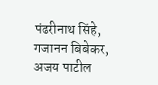पंढरीनाथ सिंहे, गजानन बिबेकर, अजय पाटील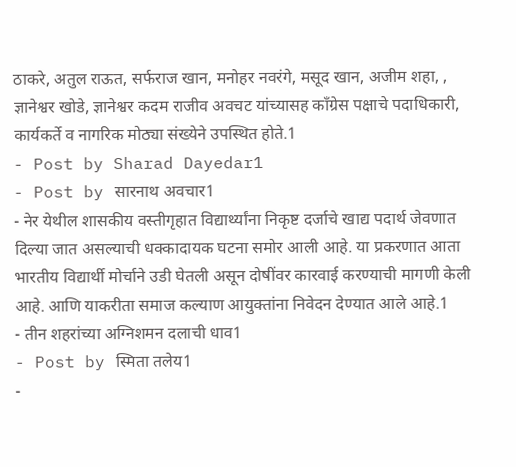ठाकरे, अतुल राऊत, सर्फराज खान, मनोहर नवरंगे, मसूद खान, अजीम शहा, , ज्ञानेश्वर खोडे, ज्ञानेश्वर कदम राजीव अवचट यांच्यासह काँग्रेस पक्षाचे पदाधिकारी, कार्यकर्ते व नागरिक मोठ्या संख्येने उपस्थित होते.1
- Post by Sharad Dayedar1
- Post by सारनाथ अवचार1
- नेर येथील शासकीय वस्तीगृहात विद्यार्थ्यांना निकृष्ट दर्जाचे खाद्य पदार्थ जेवणात दिल्या जात असल्याची धक्कादायक घटना समोर आली आहे. या प्रकरणात आता भारतीय विद्यार्थी मोर्चाने उडी घेतली असून दोषींवर कारवाई करण्याची मागणी केली आहे. आणि याकरीता समाज कल्याण आयुक्तांना निवेदन देण्यात आले आहे.1
- तीन शहरांच्या अग्निशमन दलाची धाव1
- Post by स्मिता तलेय1
-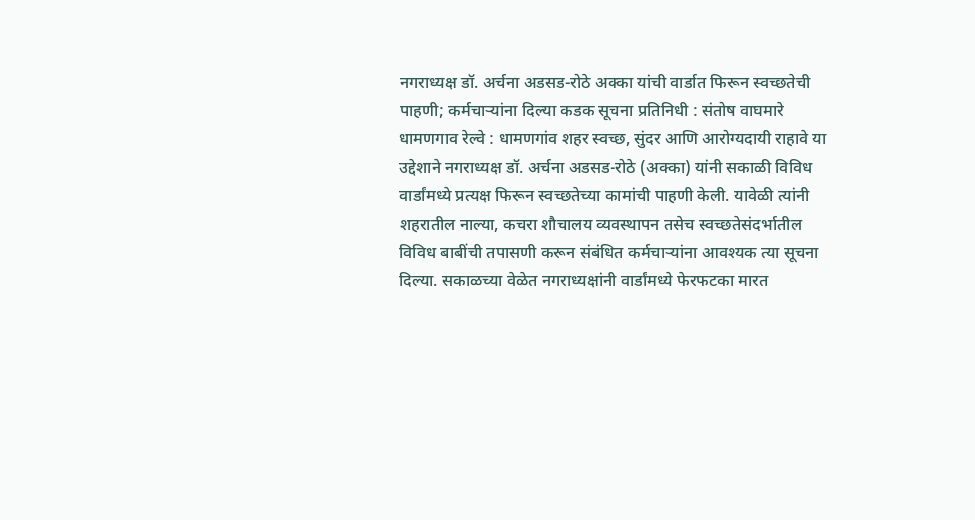नगराध्यक्ष डॉ. अर्चना अडसड-रोठे अक्का यांची वार्डात फिरून स्वच्छतेची पाहणी; कर्मचाऱ्यांना दिल्या कडक सूचना प्रतिनिधी : संतोष वाघमारे धामणगाव रेल्वे : धामणगांव शहर स्वच्छ, सुंदर आणि आरोग्यदायी राहावे या उद्देशाने नगराध्यक्ष डॉ. अर्चना अडसड-रोठे (अक्का) यांनी सकाळी विविध वार्डांमध्ये प्रत्यक्ष फिरून स्वच्छतेच्या कामांची पाहणी केली. यावेळी त्यांनी शहरातील नाल्या, कचरा शौचालय व्यवस्थापन तसेच स्वच्छतेसंदर्भातील विविध बाबींची तपासणी करून संबंधित कर्मचाऱ्यांना आवश्यक त्या सूचना दिल्या. सकाळच्या वेळेत नगराध्यक्षांनी वार्डांमध्ये फेरफटका मारत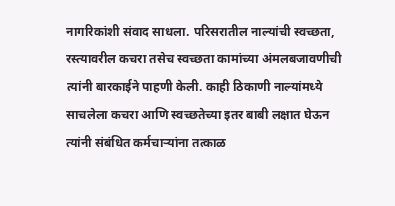नागरिकांशी संवाद साधला. परिसरातील नाल्यांची स्वच्छता, रस्त्यावरील कचरा तसेच स्वच्छता कामांच्या अंमलबजावणीची त्यांनी बारकाईने पाहणी केली. काही ठिकाणी नाल्यांमध्ये साचलेला कचरा आणि स्वच्छतेच्या इतर बाबी लक्षात घेऊन त्यांनी संबंधित कर्मचाऱ्यांना तत्काळ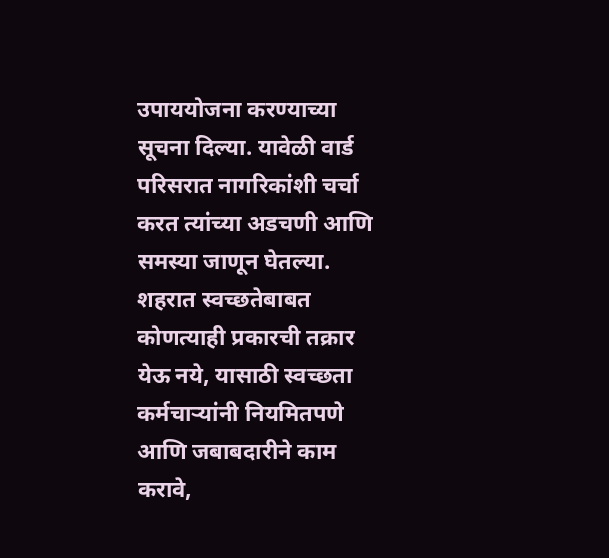उपाययोजना करण्याच्या सूचना दिल्या. यावेळी वार्ड परिसरात नागरिकांशी चर्चा करत त्यांच्या अडचणी आणि समस्या जाणून घेतल्या. शहरात स्वच्छतेबाबत कोणत्याही प्रकारची तक्रार येऊ नये, यासाठी स्वच्छता कर्मचाऱ्यांनी नियमितपणे आणि जबाबदारीने काम करावे,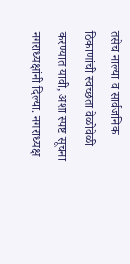तसेच नाल्या व सार्वजनिक ठिकाणांची स्वच्छता वेळोवेळी करण्यात यावी, अशा स्पष्ट सूचना नगराध्यक्षांनी दिल्या. नगराध्यक्ष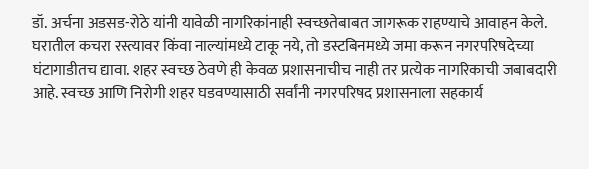डॉ. अर्चना अडसड-रोठे यांनी यावेळी नागरिकांनाही स्वच्छतेबाबत जागरूक राहण्याचे आवाहन केले. घरातील कचरा रस्त्यावर किंवा नाल्यांमध्ये टाकू नये, तो डस्टबिनमध्ये जमा करून नगरपरिषदेच्या घंटागाडीतच द्यावा. शहर स्वच्छ ठेवणे ही केवळ प्रशासनाचीच नाही तर प्रत्येक नागरिकाची जबाबदारी आहे. स्वच्छ आणि निरोगी शहर घडवण्यासाठी सर्वांनी नगरपरिषद प्रशासनाला सहकार्य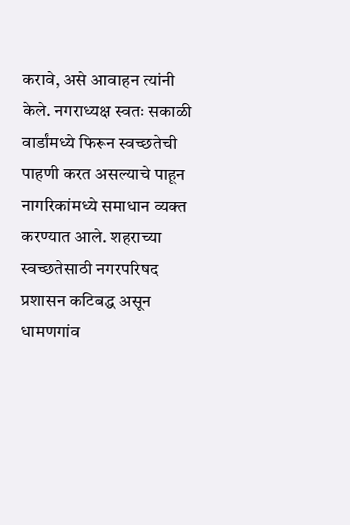करावे, असे आवाहन त्यांनी केले. नगराध्यक्ष स्वतः सकाळी वार्डांमध्ये फिरून स्वच्छतेची पाहणी करत असल्याचे पाहून नागरिकांमध्ये समाधान व्यक्त करण्यात आले. शहराच्या स्वच्छतेसाठी नगरपरिषद प्रशासन कटिबद्ध असून धामणगांव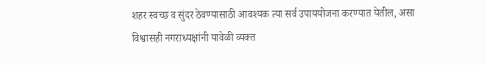शहर स्वच्छ व सुंदर ठेवण्यासाठी आवश्यक त्या सर्व उपाययोजना करण्यात येतील, असा विश्वासही नगराध्यक्षांनी यावेळी व्यक्त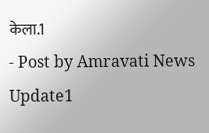केला.1
- Post by Amravati News Update1